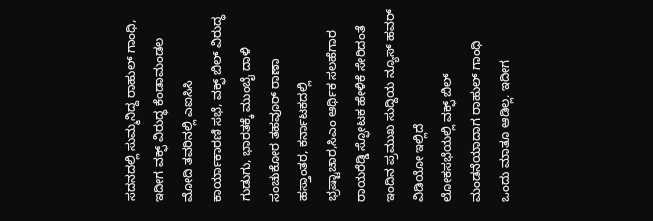ಸದನದಲ್ಲಿ ಸುಮ್ಮನಿದ್ದ ರಾಹುಲ್ ಗಾಂಧಿ, ಇದೀಗ ವಕ್ಫ್ ವಿರುದ್ಧ ಕೆಂಡಾಮಂಡಲ
ಮೋದಿ ತವರಿನಲ್ಲಿ ಎಐಸಿಸಿ ಕಾರ್ಯಾಕಾರಣಿ ಸಭೆ, ವಕ್ಫ್ ಬಿಲ್ ವಿರುದ್ಧ ಗುಡುಗು, ಭಾರತಕ್ಕೆ ಮುಂಬೈ ದಾಳಿ ಸಂಚುಕೋರ ತಹವೂರ್ ರಾಣಾ ಹಸ್ತಾಂತರ, ಕರ್ನಾಟಕದಲ್ಲಿ ಭ್ರಷ್ಟಾಚಾರ,ಸಿಎಂ ಆರ್ಥಿಕ ಸಲಹೆಗಾರ ರಾಯರೆಡ್ಡಿ ಸ್ಫೋಟಕ ಹೇಳಿಕೆ ಸೇರಿದಂತೆ ಇಂದಿನ ಪ್ರಮುಖ ಸುದ್ದಿಯ ನ್ಯೂಸ್ ಹವರ್ ವಿಡಿಯೋ ಇಲ್ಲಿದೆ
ಲೋಕಸಭೆಯಲ್ಲಿ ವಕ್ಫ್ ಬಿಲ್ ಮಂಡನೆಯಾದಾಗ ರಾಹುಲ್ ಗಾಂಧಿ ಒಂದು ಮಾತೂ ಆಡಿಲ್ಲ. ಇದೀಗ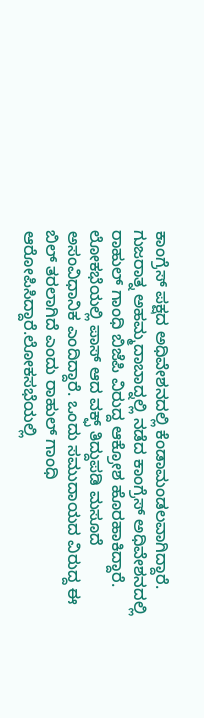ಕಾಂಗ್ರೆಸ್ ಪಕ್ಷದ ಅಧಿವೇಶನದಲ್ಲಿ ಕೆಂಡಾಮಂಡಲವಾಗಿದ್ದಾರೆ. ಗುಜರಾತ್ನ ಅಹಮ್ಮದಾಬಾದ್ನಲ್ಲಿ ನಡೆದ ಕಾಂಗ್ರೆಸ್ ಅಧಿವೇಶನದಲ್ಲಿ ರಾಹುಲ್ ಗಾಂಧಿ ಬಿಜೆಪಿ ವಿರುದ್ದ ಆಕ್ರೋಶ ಹೊರಹಾಕಿದ್ದಾರೆ. ಲೋಕಭೆಯಲ್ಲಿ ಪಾಸ್ ಆದ ವಕ್ಫ್ ತಿದ್ದುಪಡಿ ಮಸೂದೆ ಅಸಂವಿಧಾನಿಕ ಎಂದಿದ್ದಾರೆ. ಒಂದು ಸಮುದಾಯದ ವಿರುದ್ದ ಈ ಬಿಲ್ ತರಲಾಗಿದೆ ಎಂದು ರಾಹುಲ್ ಗಾಂಧಿ ಆರೋಪಿಸಿದ್ದಾರೆ.ಲೋಕಸಭೆಯಲ್ಲಿ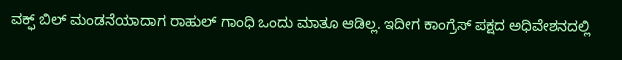ವಕ್ಫ್ ಬಿಲ್ ಮಂಡನೆಯಾದಾಗ ರಾಹುಲ್ ಗಾಂಧಿ ಒಂದು ಮಾತೂ ಆಡಿಲ್ಲ. ಇದೀಗ ಕಾಂಗ್ರೆಸ್ ಪಕ್ಷದ ಅಧಿವೇಶನದಲ್ಲಿ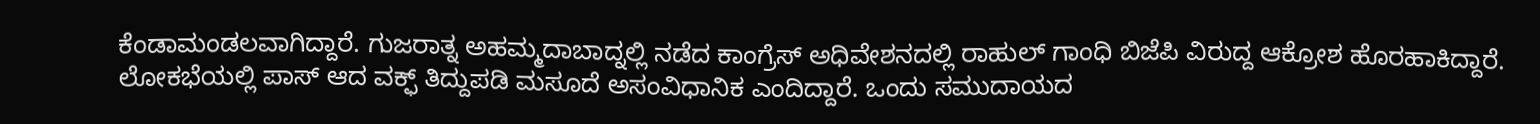ಕೆಂಡಾಮಂಡಲವಾಗಿದ್ದಾರೆ. ಗುಜರಾತ್ನ ಅಹಮ್ಮದಾಬಾದ್ನಲ್ಲಿ ನಡೆದ ಕಾಂಗ್ರೆಸ್ ಅಧಿವೇಶನದಲ್ಲಿ ರಾಹುಲ್ ಗಾಂಧಿ ಬಿಜೆಪಿ ವಿರುದ್ದ ಆಕ್ರೋಶ ಹೊರಹಾಕಿದ್ದಾರೆ. ಲೋಕಭೆಯಲ್ಲಿ ಪಾಸ್ ಆದ ವಕ್ಫ್ ತಿದ್ದುಪಡಿ ಮಸೂದೆ ಅಸಂವಿಧಾನಿಕ ಎಂದಿದ್ದಾರೆ. ಒಂದು ಸಮುದಾಯದ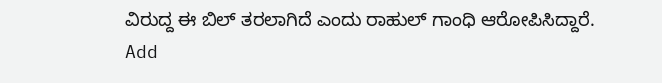ವಿರುದ್ದ ಈ ಬಿಲ್ ತರಲಾಗಿದೆ ಎಂದು ರಾಹುಲ್ ಗಾಂಧಿ ಆರೋಪಿಸಿದ್ದಾರೆ.
Add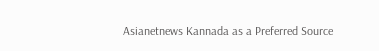Asianetnews Kannada as a Preferred Source